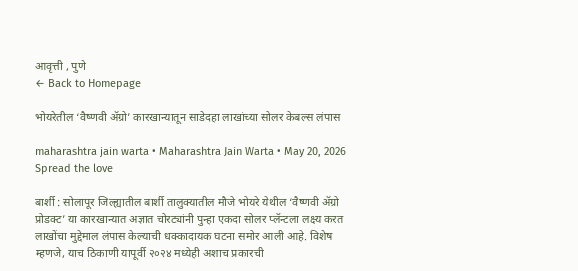आवृत्ती , पुणे
← Back to Homepage

भोयरेतील ‘वैष्णवी ॲग्रो’ कारखान्यातून साडेदहा लाखांच्या सोलर केबल्स लंपास

maharashtra jain warta • Maharashtra Jain Warta • May 20, 2026
Spread the love

बार्शी : सोलापूर जिल्ह्यातील बार्शी तालुक्यातील मौजे भोयरे येथील ‘वैष्णवी ॲग्रो प्रोडक्ट’ या कारखान्यात अज्ञात चोरट्यांनी पुन्हा एकदा सोलर प्लॅन्टला लक्ष्य करत लाखोंचा मुद्देमाल लंपास केल्याची धक्कादायक घटना समोर आली आहे. विशेष म्हणजे, याच ठिकाणी यापूर्वी २०२४ मध्येही अशाच प्रकारची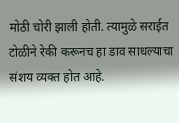मोठी चोरी झाली होती. त्यामुळे सराईत टोळीने रेकी करूनच हा डाव साधल्याचा संशय व्यक्त होत आहे.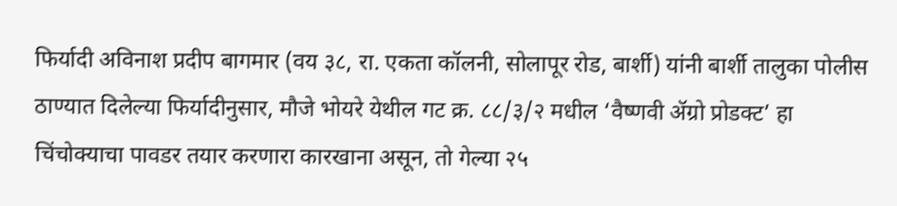फिर्यादी अविनाश प्रदीप बागमार (वय ३८, रा. एकता कॉलनी, सोलापूर रोड, बार्शी) यांनी बार्शी तालुका पोलीस ठाण्यात दिलेल्या फिर्यादीनुसार, मौजे भोयरे येथील गट क्र. ८८/३/२ मधील ‘वैष्णवी ॲग्रो प्रोडक्ट’ हा चिंचोक्याचा पावडर तयार करणारा कारखाना असून, तो गेल्या २५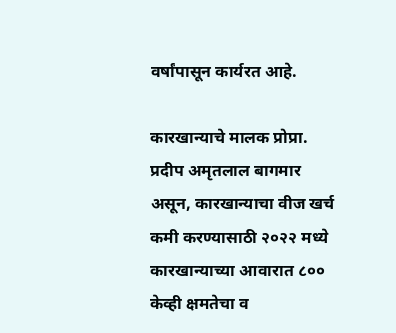वर्षांपासून कार्यरत आहे.

कारखान्याचे मालक प्रोप्रा. प्रदीप अमृतलाल बागमार असून, कारखान्याचा वीज खर्च कमी करण्यासाठी २०२२ मध्ये कारखान्याच्या आवारात ८०० केव्ही क्षमतेचा व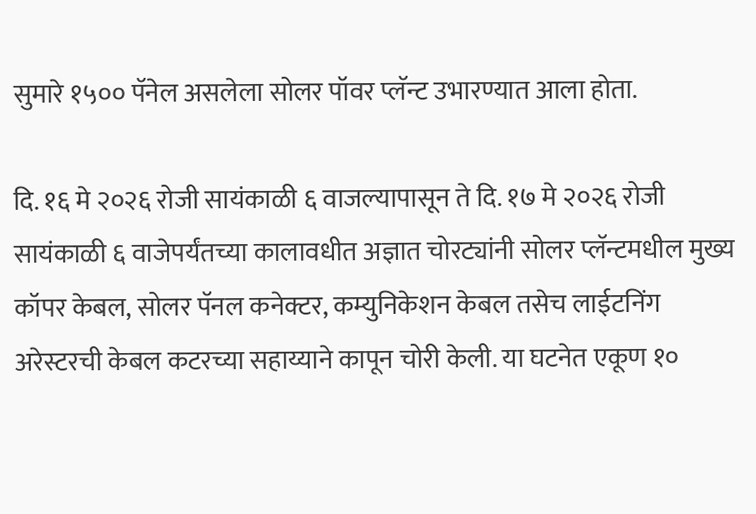सुमारे १५०० पॅनेल असलेला सोलर पॉवर प्लॅन्ट उभारण्यात आला होता.

दि. १६ मे २०२६ रोजी सायंकाळी ६ वाजल्यापासून ते दि. १७ मे २०२६ रोजी सायंकाळी ६ वाजेपर्यंतच्या कालावधीत अज्ञात चोरट्यांनी सोलर प्लॅन्टमधील मुख्य कॉपर केबल, सोलर पॅनल कनेक्टर, कम्युनिकेशन केबल तसेच लाईटनिंग अरेस्टरची केबल कटरच्या सहाय्याने कापून चोरी केली. या घटनेत एकूण १०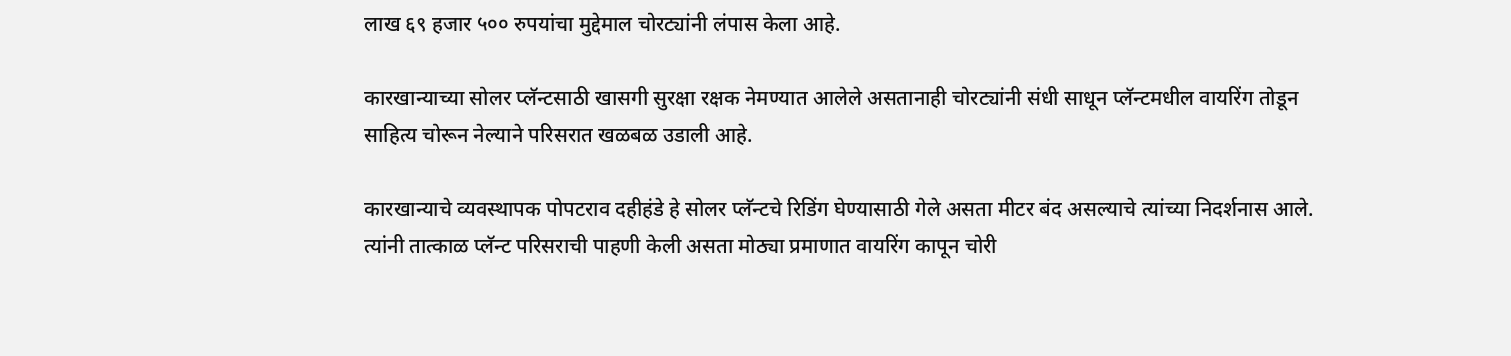लाख ६९ हजार ५०० रुपयांचा मुद्देमाल चोरट्यांनी लंपास केला आहे.

कारखान्याच्या सोलर प्लॅन्टसाठी खासगी सुरक्षा रक्षक नेमण्यात आलेले असतानाही चोरट्यांनी संधी साधून प्लॅन्टमधील वायरिंग तोडून साहित्य चोरून नेल्याने परिसरात खळबळ उडाली आहे.

कारखान्याचे व्यवस्थापक पोपटराव दहीहंडे हे सोलर प्लॅन्टचे रिडिंग घेण्यासाठी गेले असता मीटर बंद असल्याचे त्यांच्या निदर्शनास आले. त्यांनी तात्काळ प्लॅन्ट परिसराची पाहणी केली असता मोठ्या प्रमाणात वायरिंग कापून चोरी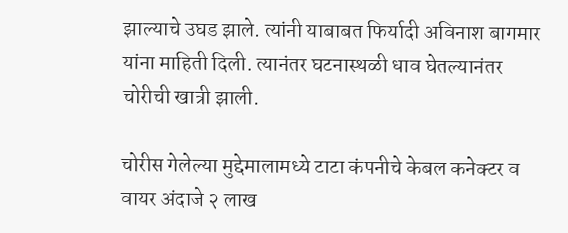झाल्याचे उघड झाले. त्यांनी याबाबत फिर्यादी अविनाश बागमार यांना माहिती दिली. त्यानंतर घटनास्थळी धाव घेतल्यानंतर चोरीची खात्री झाली.

चोरीस गेलेल्या मुद्देमालामध्ये टाटा कंपनीचे केबल कनेक्टर व वायर अंदाजे २ लाख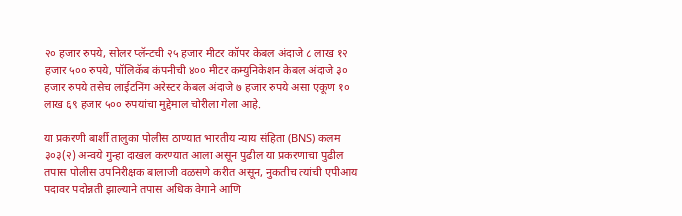२० हजार रुपये, सोलर प्लॅन्टची २५ हजार मीटर कॉपर केबल अंदाजे ८ लाख १२ हजार ५०० रुपये, पॉलिकॅब कंपनीची ४०० मीटर कम्युनिकेशन केबल अंदाजे ३० हजार रुपये तसेच लाईटनिंग अरेस्टर केबल अंदाजे ७ हजार रुपये असा एकूण १० लाख ६९ हजार ५०० रुपयांचा मुद्देमाल चोरीला गेला आहे.

या प्रकरणी बार्शी तालुका पोलीस ठाण्यात भारतीय न्याय संहिता (BNS) कलम ३०३(२) अन्वये गुन्हा दाखल करण्यात आला असून पुढील या प्रकरणाचा पुढील तपास पोलीस उपनिरीक्षक बालाजी वळसणे करीत असून, नुकतीच त्यांची एपीआय पदावर पदोन्नती झाल्याने तपास अधिक वेगाने आणि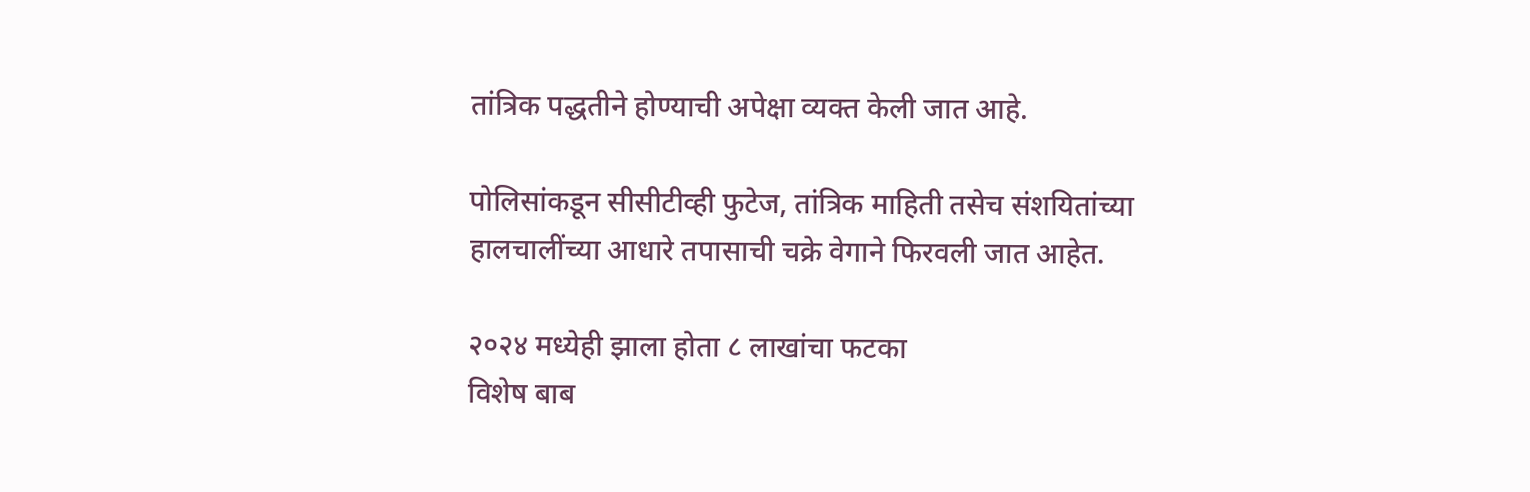तांत्रिक पद्धतीने होण्याची अपेक्षा व्यक्त केली जात आहे.

पोलिसांकडून सीसीटीव्ही फुटेज, तांत्रिक माहिती तसेच संशयितांच्या हालचालींच्या आधारे तपासाची चक्रे वेगाने फिरवली जात आहेत.

२०२४ मध्येही झाला होता ८ लाखांचा फटका
विशेष बाब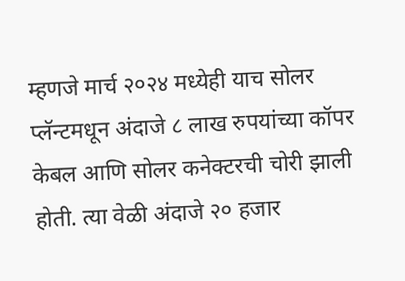म्हणजे मार्च २०२४ मध्येही याच सोलर प्लॅन्टमधून अंदाजे ८ लाख रुपयांच्या कॉपर केबल आणि सोलर कनेक्टरची चोरी झाली होती. त्या वेळी अंदाजे २० हजार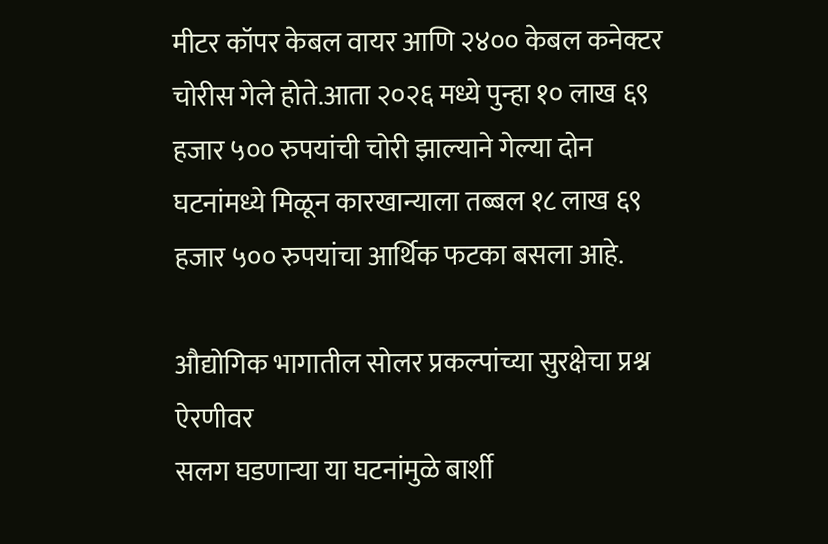मीटर कॉपर केबल वायर आणि २४०० केबल कनेक्टर चोरीस गेले होते.आता २०२६ मध्ये पुन्हा १० लाख ६९ हजार ५०० रुपयांची चोरी झाल्याने गेल्या दोन घटनांमध्ये मिळून कारखान्याला तब्बल १८ लाख ६९ हजार ५०० रुपयांचा आर्थिक फटका बसला आहे.

औद्योगिक भागातील सोलर प्रकल्पांच्या सुरक्षेचा प्रश्न ऐरणीवर
सलग घडणाऱ्या या घटनांमुळे बार्शी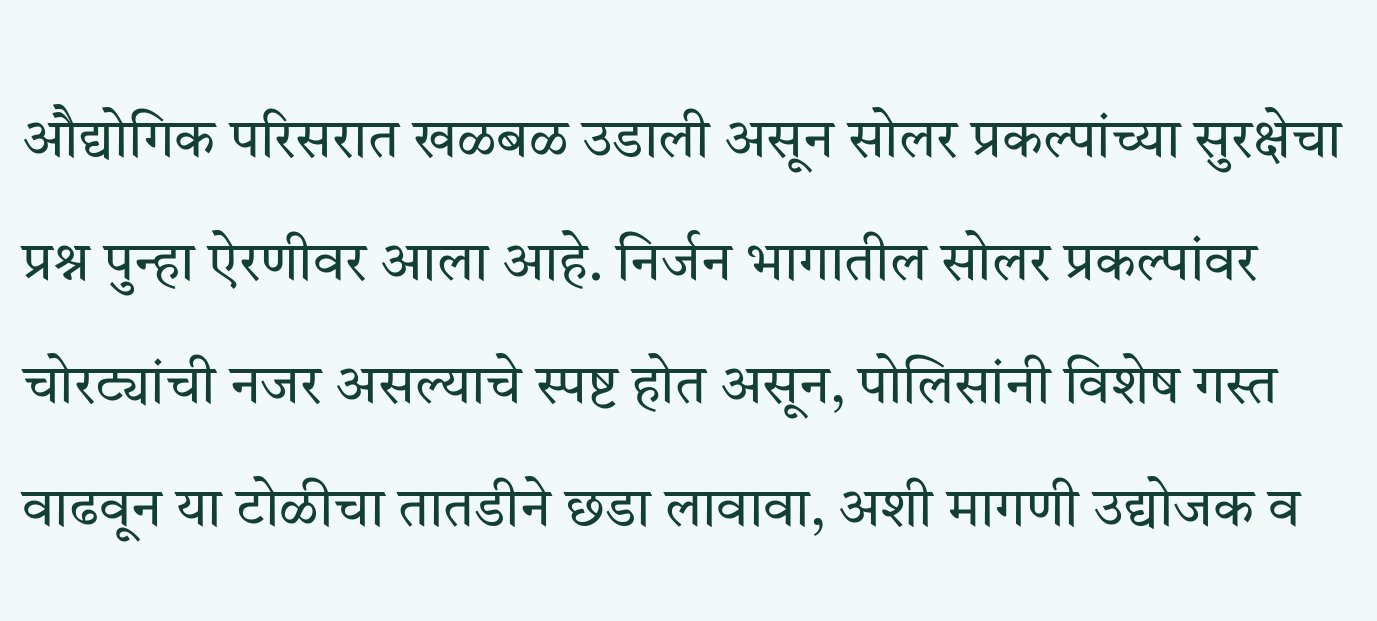औद्योगिक परिसरात खळबळ उडाली असून सोलर प्रकल्पांच्या सुरक्षेचा प्रश्न पुन्हा ऐरणीवर आला आहे. निर्जन भागातील सोलर प्रकल्पांवर चोरट्यांची नजर असल्याचे स्पष्ट होत असून, पोलिसांनी विशेष गस्त वाढवून या टोळीचा तातडीने छडा लावावा, अशी मागणी उद्योजक व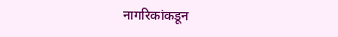नागरिकांकडून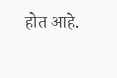होत आहे.